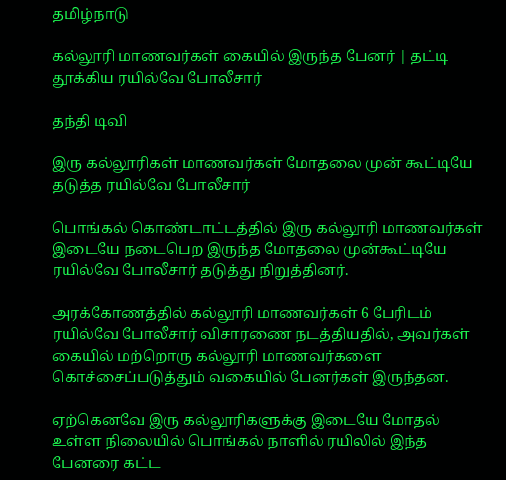தமிழ்நாடு

கல்லூரி மாணவர்கள் கையில் இருந்த பேனர் | தட்டி தூக்கிய ரயில்வே போலீசார்

தந்தி டிவி

இரு கல்லூரிகள் மாணவர்கள் மோதலை முன் கூட்டியே தடுத்த ரயில்வே போலீசார்

பொங்கல் கொண்டாட்டத்தில் இரு கல்லூரி மாணவர்கள் இடையே நடைபெற இருந்த மோதலை முன்கூட்டியே ரயில்வே போலீசார் தடுத்து நிறுத்தினர்.

அரக்கோணத்தில் கல்லூரி மாணவர்கள் 6 பேரிடம் ரயில்வே போலீசார் விசாரணை நடத்தியதில், அவர்கள் கையில் மற்றொரு கல்லூரி மாணவர்களை கொச்சைப்படுத்தும் வகையில் பேனர்கள் இருந்தன.

ஏற்கெனவே இரு கல்லூரிகளுக்கு இடையே மோதல் உள்ள நிலையில் பொங்கல் நாளில் ரயிலில் இந்த பேனரை கட்ட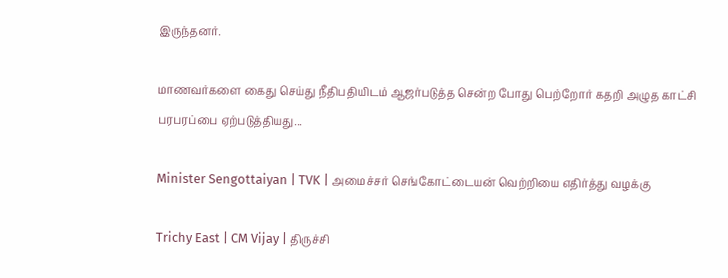இருந்தனர்.

மாணவர்களை கைது செய்து நீதிபதியிடம் ஆஜர்படுத்த சென்ற போது பெற்றோர் கதறி அழுத காட்சி பரபரப்பை ஏற்படுத்தியது...

Minister Sengottaiyan | TVK | அமைச்சர் செங்கோட்டையன் வெற்றியை எதிர்த்து வழக்கு

Trichy East | CM Vijay | திருச்சி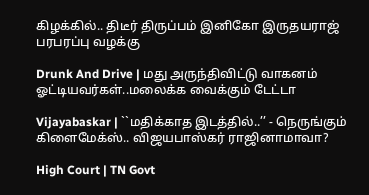கிழக்கில்.. திடீர் திருப்பம் இனிகோ இருதயராஜ் பரபரப்பு வழக்கு

Drunk And Drive | மது அருந்திவிட்டு வாகனம் ஓட்டியவர்கள்..மலைக்க வைக்கும் டேட்டா

Vijayabaskar | ``மதிக்காத இடத்தில்..’’ - நெருங்கும் கிளைமேக்ஸ்.. விஜயபாஸ்கர் ராஜினாமாவா?

High Court | TN Govt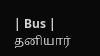| Bus | தனியார்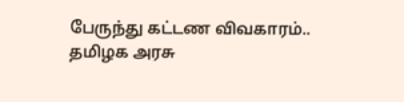பேருந்து கட்டண விவகாரம்.. தமிழக அரசு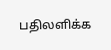பதிலளிக்க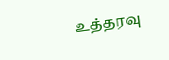உத்தரவு